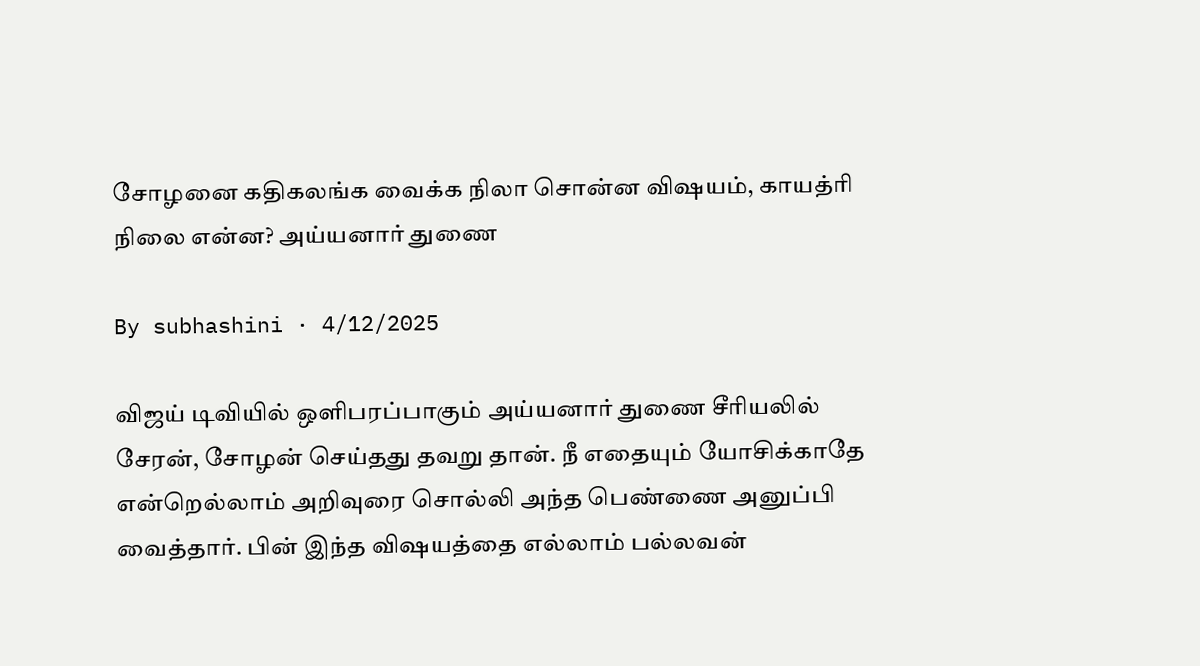சோழனை கதிகலங்க வைக்க நிலா சொன்ன விஷயம், காயத்ரி நிலை என்ன? அய்யனார் துணை

By subhashini · 4/12/2025

விஜய் டிவியில் ஒளிபரப்பாகும் அய்யனார் துணை சீரியலில் சேரன், சோழன் செய்தது தவறு தான். நீ எதையும் யோசிக்காதே என்றெல்லாம் அறிவுரை சொல்லி அந்த பெண்ணை அனுப்பி வைத்தார். பின் இந்த விஷயத்தை எல்லாம் பல்லவன்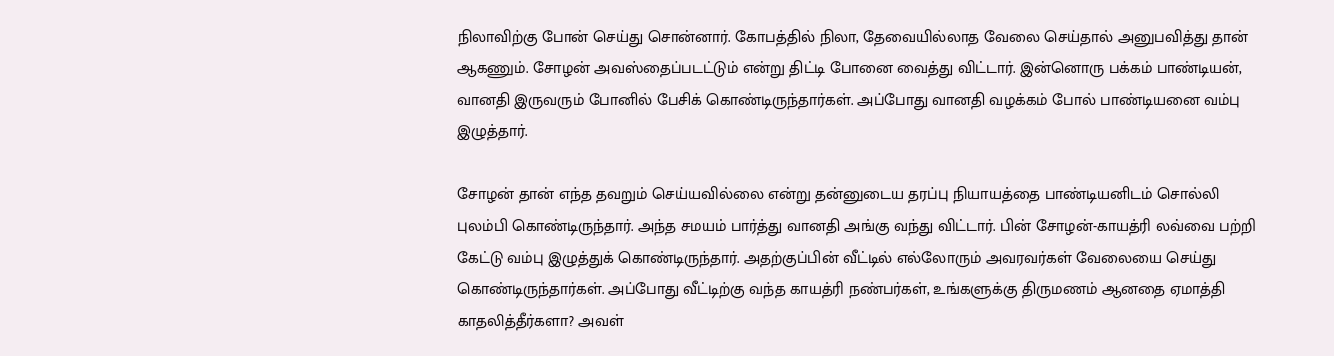நிலாவிற்கு போன் செய்து சொன்னார். கோபத்தில் நிலா, தேவையில்லாத வேலை செய்தால் அனுபவித்து தான் ஆகணும். சோழன் அவஸ்தைப்படட்டும் என்று திட்டி போனை வைத்து விட்டார். இன்னொரு பக்கம் பாண்டியன், வானதி இருவரும் போனில் பேசிக் கொண்டிருந்தார்கள். அப்போது வானதி வழக்கம் போல் பாண்டியனை வம்பு இழுத்தார்.

சோழன் தான் எந்த தவறும் செய்யவில்லை என்று தன்னுடைய தரப்பு நியாயத்தை பாண்டியனிடம் சொல்லி புலம்பி கொண்டிருந்தார். அந்த சமயம் பார்த்து வானதி அங்கு வந்து விட்டார். பின் சோழன்-காயத்ரி லவ்வை பற்றி கேட்டு வம்பு இழுத்துக் கொண்டிருந்தார். அதற்குப்பின் வீட்டில் எல்லோரும் அவரவர்கள் வேலையை செய்து கொண்டிருந்தார்கள். அப்போது வீட்டிற்கு வந்த காயத்ரி நண்பர்கள், உங்களுக்கு திருமணம் ஆனதை ஏமாத்தி காதலித்தீர்களா? அவள்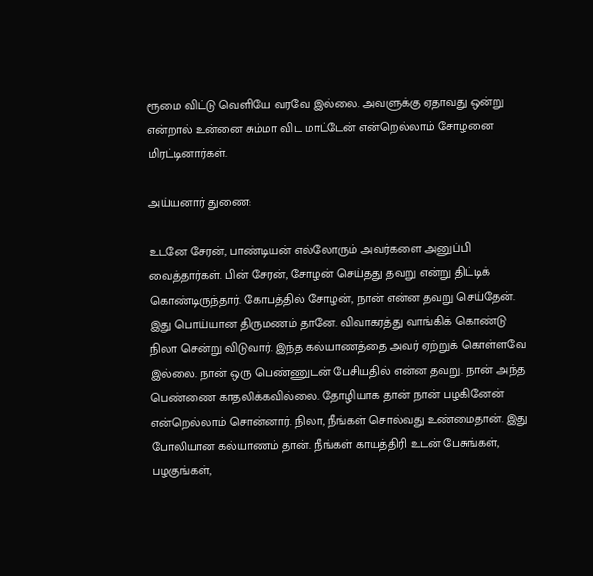ரூமை விட்டு வெளியே வரவே இல்லை. அவளுக்கு ஏதாவது ஒன்று என்றால் உன்னை சும்மா விட மாட்டேன் என்றெல்லாம் சோழனை மிரட்டினார்கள்.

அய்யனார் துணை:

உடனே சேரன், பாண்டியன் எல்லோரும் அவர்களை அனுப்பி வைத்தார்கள். பின் சேரன், சோழன் செய்தது தவறு என்று திட்டிக் கொண்டிருந்தார். கோபத்தில் சோழன், நான் என்ன தவறு செய்தேன். இது பொய்யான திருமணம் தானே. விவாகரத்து வாங்கிக் கொண்டு நிலா சென்று விடுவார். இந்த கல்யாணத்தை அவர் ஏற்றுக் கொள்ளவே இல்லை. நான் ஒரு பெண்ணுடன் பேசியதில் என்ன தவறு. நான் அந்த பெண்ணை காதலிக்கவில்லை. தோழியாக தான் நான் பழகினேன் என்றெல்லாம் சொன்னார். நிலா, நீங்கள் சொல்வது உண்மைதான். இது போலியான கல்யாணம் தான். நீங்கள் காயத்திரி உடன் பேசுங்கள், பழகுங்கள்,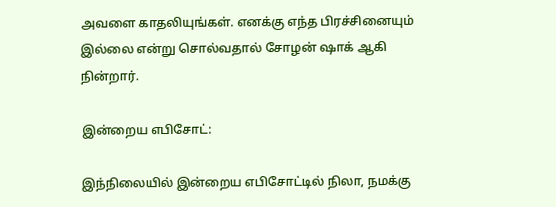அவளை காதலியுங்கள். எனக்கு எந்த பிரச்சினையும் இல்லை என்று சொல்வதால் சோழன் ஷாக் ஆகி நின்றார்.

இன்றைய எபிசோட்:

இந்நிலையில் இன்றைய எபிசோட்டில் நிலா, நமக்கு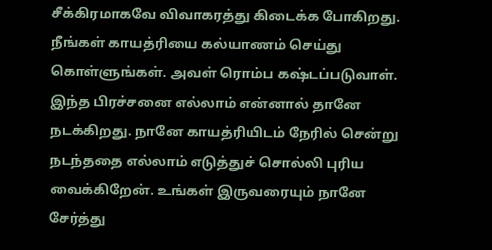சீக்கிரமாகவே விவாகரத்து கிடைக்க போகிறது. நீங்கள் காயத்ரியை கல்யாணம் செய்து கொள்ளுங்கள். அவள் ரொம்ப கஷ்டப்படுவாள். இந்த பிரச்சனை எல்லாம் என்னால் தானே நடக்கிறது. நானே காயத்ரியிடம் நேரில் சென்று நடந்ததை எல்லாம் எடுத்துச் சொல்லி புரிய வைக்கிறேன். உங்கள் இருவரையும் நானே சேர்த்து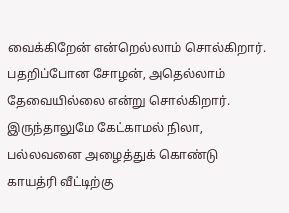வைக்கிறேன் என்றெல்லாம் சொல்கிறார். பதறிப்போன சோழன், அதெல்லாம் தேவையில்லை என்று சொல்கிறார். இருந்தாலுமே கேட்காமல் நிலா, பல்லவனை அழைத்துக் கொண்டு காயத்ரி வீட்டிற்கு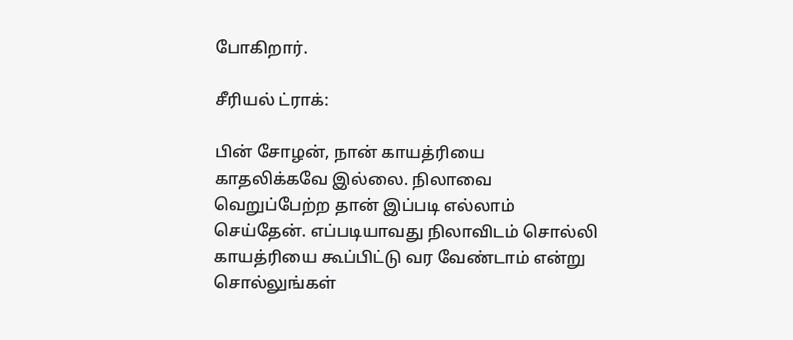போகிறார்.

சீரியல் ட்ராக்:

பின் சோழன், நான் காயத்ரியை காதலிக்கவே இல்லை. நிலாவை வெறுப்பேற்ற தான் இப்படி எல்லாம் செய்தேன். எப்படியாவது நிலாவிடம் சொல்லி காயத்ரியை கூப்பிட்டு வர வேண்டாம் என்று சொல்லுங்கள்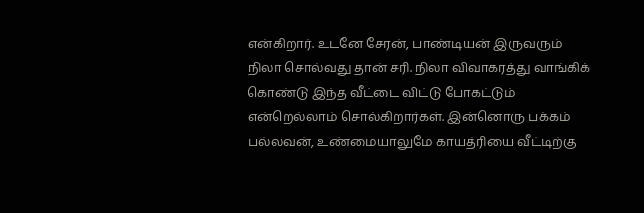என்கிறார். உடனே சேரன், பாண்டியன் இருவரும் நிலா சொல்வது தான் சரி. நிலா விவாகரத்து வாங்கிக் கொண்டு இந்த வீட்டை விட்டு போகட்டும் என்றெல்லாம் சொல்கிறார்கள். இன்னொரு பக்கம் பல்லவன், உண்மையாலுமே காயத்ரியை வீட்டிற்கு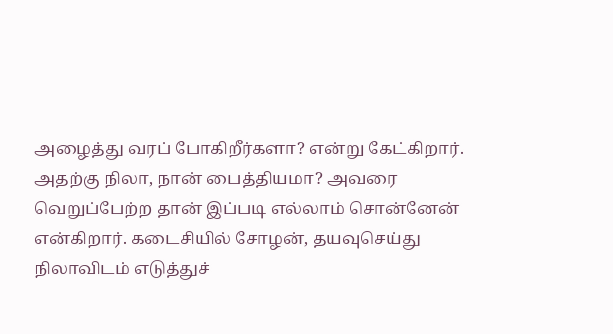அழைத்து வரப் போகிறீர்களா? என்று கேட்கிறார். அதற்கு நிலா, நான் பைத்தியமா? அவரை வெறுப்பேற்ற தான் இப்படி எல்லாம் சொன்னேன் என்கிறார். கடைசியில் சோழன், தயவுசெய்து நிலாவிடம் எடுத்துச்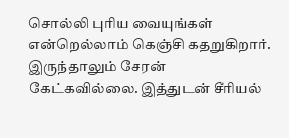சொல்லி புரிய வையுங்கள் என்றெல்லாம் கெஞ்சி கதறுகிறார். இருந்தாலும் சேரன் கேட்கவில்லை. இத்துடன் சீரியல்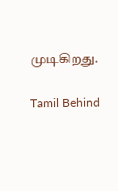முடிகிறது.

Tamil Behind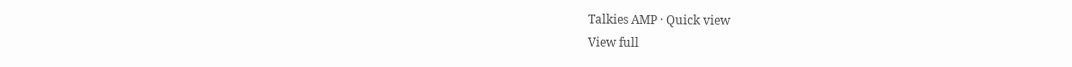Talkies AMP · Quick view
View full